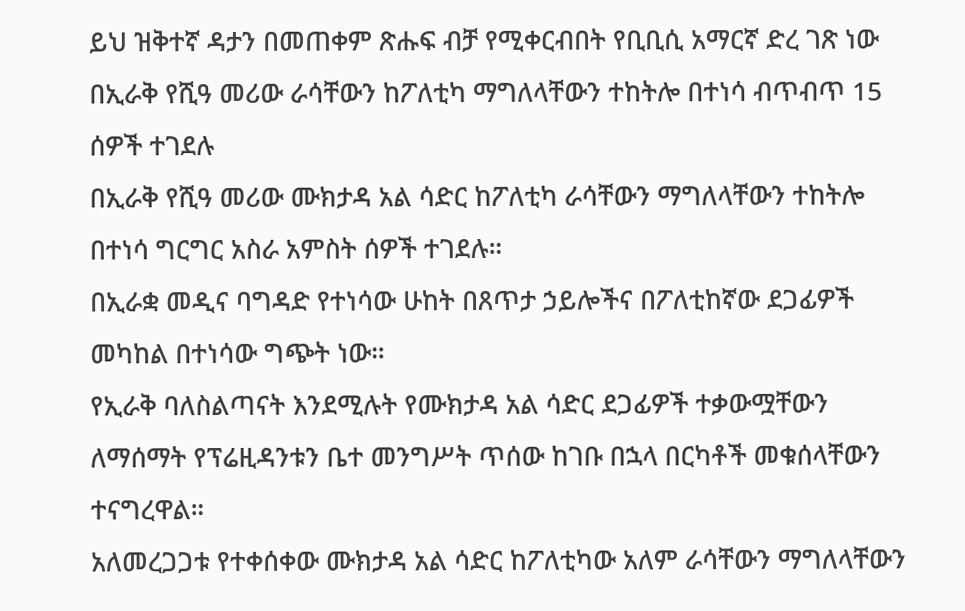ይህ ዝቅተኛ ዳታን በመጠቀም ጽሑፍ ብቻ የሚቀርብበት የቢቢሲ አማርኛ ድረ ገጽ ነው
በኢራቅ የሺዓ መሪው ራሳቸውን ከፖለቲካ ማግለላቸውን ተከትሎ በተነሳ ብጥብጥ 15 ሰዎች ተገደሉ
በኢራቅ የሺዓ መሪው ሙክታዳ አል ሳድር ከፖለቲካ ራሳቸውን ማግለላቸውን ተከትሎ በተነሳ ግርግር አስራ አምስት ሰዎች ተገደሉ።
በኢራቋ መዲና ባግዳድ የተነሳው ሁከት በጸጥታ ኃይሎችና በፖለቲከኛው ደጋፊዎች መካከል በተነሳው ግጭት ነው።
የኢራቅ ባለስልጣናት እንደሚሉት የሙክታዳ አል ሳድር ደጋፊዎች ተቃውሟቸውን ለማሰማት የፕሬዚዳንቱን ቤተ መንግሥት ጥሰው ከገቡ በኋላ በርካቶች መቁሰላቸውን ተናግረዋል።
አለመረጋጋቱ የተቀሰቀው ሙክታዳ አል ሳድር ከፖለቲካው አለም ራሳቸውን ማግለላቸውን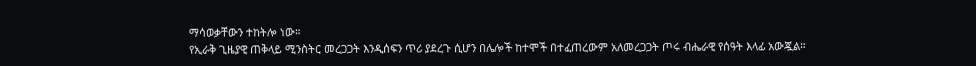ማሳወቃቸውን ተከትሎ ነው።
የኢራቅ ጊዜያዊ ጠቅላይ ሚንስትር መረጋጋት እንዲሰፍን ጥሪ ያደረጉ ሲሆን በሌሎች ከተሞች በተፈጠረውም አለመረጋጋት ጦሩ ብሔራዊ የሰዓት እላፊ አውጇል።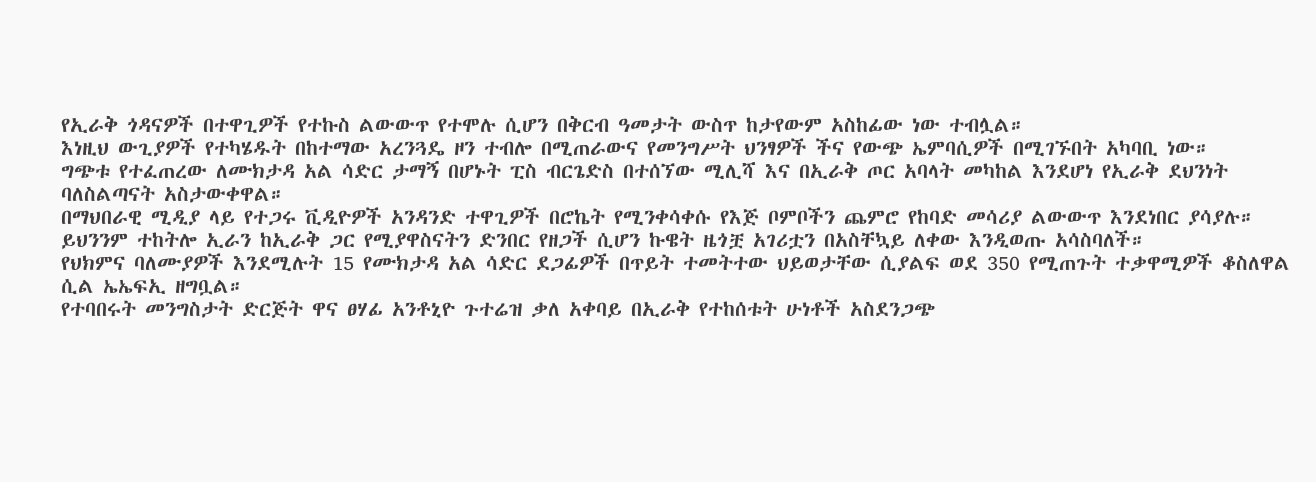የኢራቅ ጎዳናዎች በተዋጊዎች የተኩስ ልውውጥ የተሞሉ ሲሆን በቅርብ ዓመታት ውስጥ ከታየውም አስከፊው ነው ተብሏል።
እነዚህ ውጊያዎች የተካሄዱት በከተማው አረንጓዴ ዞን ተብሎ በሚጠራውና የመንግሥት ህንፃዎች ችና የውጭ ኤምባሲዎች በሚገኙበት አካባቢ ነው።
ግጭቱ የተፈጠረው ለሙክታዳ አል ሳድር ታማኝ በሆኑት ፒስ ብርጌድስ በተሰኘው ሚሊሻ እና በኢራቅ ጦር አባላት መካከል እንደሆነ የኢራቅ ደህንነት ባለስልጣናት አስታውቀዋል።
በማህበራዊ ሚዲያ ላይ የተጋሩ ቪዲዮዎች አንዳንድ ተዋጊዎች በሮኬት የሚንቀሳቀሱ የእጅ ቦምቦችን ጨምሮ የከባድ መሳሪያ ልውውጥ እንደነበር ያሳያሉ።
ይህንንም ተከትሎ ኢራን ከኢራቅ ጋር የሚያዋስናትን ድንበር የዘጋች ሲሆን ኩዌት ዜጎቿ አገሪቷን በአስቸኳይ ለቀው እንዲወጡ አሳስባለች።
የህክምና ባለሙያዎች እንደሚሉት 15 የሙክታዳ አል ሳድር ደጋፊዎች በጥይት ተመትተው ህይወታቸው ሲያልፍ ወደ 350 የሚጠጉት ተቃዋሚዎች ቆስለዋል ሲል ኤኤፍኢ ዘግቧል።
የተባበሩት መንግስታት ድርጅት ዋና ፀሃፊ አንቶኒዮ ጉተሬዝ ቃለ አቀባይ በኢራቅ የተከሰቱት ሁነቶች አስደንጋጭ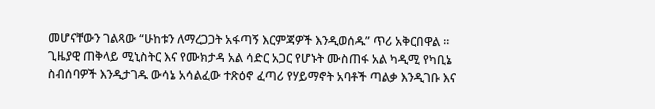መሆናቸውን ገልጻው “ሁከቱን ለማረጋጋት አፋጣኝ እርምጃዎች እንዲወሰዱ” ጥሪ አቅርበዋል ።
ጊዜያዊ ጠቅላይ ሚኒስትር እና የሙክታዳ አል ሳድር አጋር የሆኑት ሙስጠፋ አል ካዲሚ የካቢኔ ስብሰባዎች እንዲታገዱ ውሳኔ አሳልፈው ተጽዕኖ ፈጣሪ የሃይማኖት አባቶች ጣልቃ እንዲገቡ እና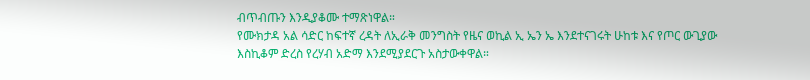ብጥብጡን እንዲያቆሙ ተማጽነዋል።
የሙክታዳ አል ሳድር ከፍተኛ ረዳት ለኢራቅ መንግስት የዜና ወኪል ኢ ኤን ኤ እንደተናገሩት ሁከቱ እና የጦር ውጊያው እስኪቆም ድረስ የረሃብ አድማ እንደሚያደርጉ አስታውቀዋል።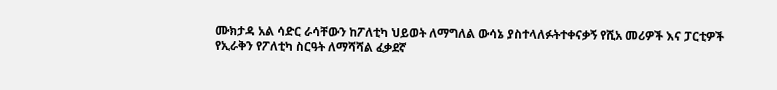ሙክታዳ አል ሳድር ራሳቸውን ከፖለቲካ ህይወት ለማግለል ውሳኔ ያስተላለፉትተቀናቃኝ የሺአ መሪዎች እና ፓርቲዎች የኢራቅን የፖለቲካ ስርዓት ለማሻሻል ፈቃደኛ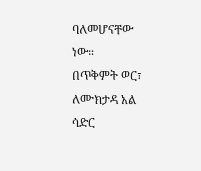ባለመሆናቸው ነው።
በጥቅምት ወር፣ ለሙክታዳ አል ሳድር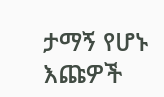ታማኝ የሆኑ እጩዎች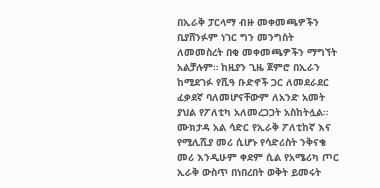በኢራቅ ፓርላማ ብዙ መቀመጫዎችን ቢያሸንፉም ነገር ግን መንግስት ለመመስረት በቂ መቀመጫዎችን ማግኘት አልቻሉም። ከዚያን ጊዜ ጀምሮ በኢራን ከሚደገፉ የሺዓ ቡድኖች ጋር ለመደራደር ፈቃደኛ ባለመሆናቸውም ለአንድ አመት ያህል የፖለቲካ አለመረጋጋት አስከትሏል።
ሙክታዳ አል ሳድር የኢራቅ ፖለቲከኛ እና የሚሊሺያ መሪ ሲሆኑ የሳድሪስት ንቅናቄ መሪ እንዲሁም ቀደም ሲል የአሜሪካ ጦር ኢራቅ ውስጥ በነበረበት ወቅት ይመሩት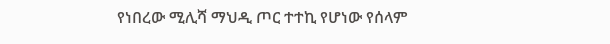የነበረው ሚሊሻ ማህዲ ጦር ተተኪ የሆነው የሰላም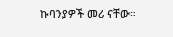ኩባንያዎች መሪ ናቸው።